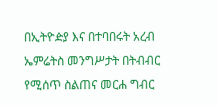በኢትዮዽያ እና በተባበሩት አረብ ኤምሬትስ መንግሥታት በትብብር የሚሰጥ ስልጠና መርሐ ግብር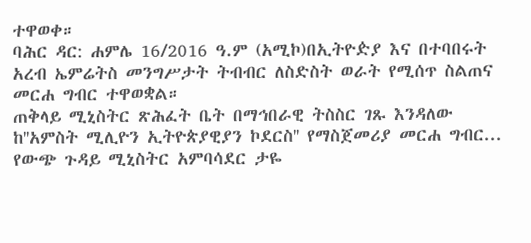ተዋወቀ።
ባሕር ዳር: ሐምሌ 16/2016 ዓ.ም (አሚኮ)በኢትዮዽያ እና በተባበሩት አረብ ኤምሬትስ መንግሥታት ትብብር ለስድስት ወራት የሚሰጥ ስልጠና መርሐ ግብር ተዋወቋል።
ጠቅላይ ሚኒስትር ጽሕፈት ቤት በማኅበራዊ ትስስር ገጹ እንዳለው ከ''አምስት ሚሊዮን ኢትዮጵያዊያን ኮደርስ'' የማስጀመሪያ መርሐ ግብር...
የውጭ ጉዳይ ሚኒስትር አምባሳደር ታዬ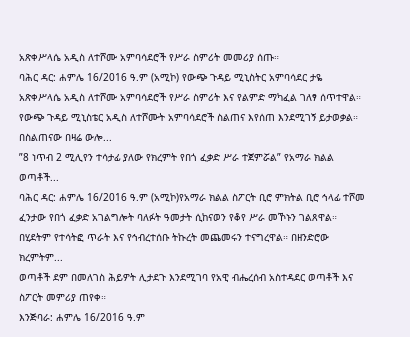አጽቀሥላሴ አዲስ ለተሾሙ አምባሳደሮች የሥራ ስምሪት መመሪያ ሰጡ።
ባሕር ዳር: ሐምሌ 16/2016 ዓ.ም (አሚኮ) የውጭ ጉዳይ ሚኒስትር አምባሳደር ታዬ አጽቀሥላሴ አዲስ ለተሾሙ አምባሳደሮች የሥራ ስምሪት እና የልምድ ማካፈል ገለፃ ሰጥተዋል። የውጭ ጉዳይ ሚኒስቴር አዲስ ለተሾሙት አምባሳደሮች ስልጠና እየሰጠ እንደሚገኝ ይታወቃል።
በስልጠናው በዛሬ ውሎ...
”8 ነጥብ 2 ሚሊየን ተሳታፊ ያለው የክረምት የበጎ ፈቃድ ሥራ ተጀምሯል” የአማራ ክልል ወጣቶች...
ባሕር ዳር: ሐምሌ 16/2016 ዓ.ም (አሚኮ)የአማራ ክልል ስፖርት ቢሮ ምክትል ቢሮ ኅላፊ ተሾመ ፈንታው የበጎ ፈቃድ አገልግሎት ባለፉት ዓመታት ሲከናወን የቆየ ሥራ መኾኑን ገልጸዋል።
በሂደትም የተሳትፎ ጥራት እና የኅብረተሰቡ ትኩረት መጨመሩን ተናግረዋል። በዘንድሮው ክረምትም...
ወጣቶች ደም በመለገስ ሕይዎት ሊታደጉ እንደሚገባ የአዊ ብሔረሰብ አስተዳደር ወጣቶች እና ስፖርት መምሪያ ጠየቀ።
እንጅባራ: ሐምሌ 16/2016 ዓ.ም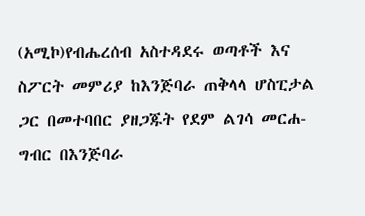(አሚኮ)የብሔረሰብ አስተዳደሩ ወጣቶች እና ስፖርት መምሪያ ከእንጅባራ ጠቅላላ ሆስፒታል ጋር በመተባበር ያዘጋጁት የደም ልገሳ መርሐ-ግብር በእንጅባራ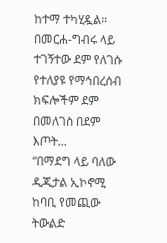ከተማ ተካሂዷል። በመርሐ-ግብሩ ላይ ተገኝተው ደም የለገሱ የተለያዩ የማኅበረሰብ ክፍሎችም ደም በመለገስ በደም እጦት...
“በማደግ ላይ ባለው ዲጂታል ኢኮኖሚ ከባቢ የመጪው ትውልድ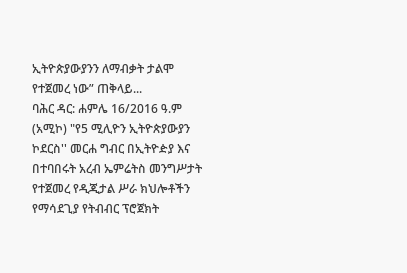ኢትዮጵያውያንን ለማብቃት ታልሞ የተጀመረ ነው” ጠቅላይ...
ባሕር ዳር: ሐምሌ 16/2016 ዓ.ም (አሚኮ) "የ5 ሚሊዮን ኢትዮጵያውያን ኮደርስ'' መርሐ ግብር በኢትዮዽያ እና በተባበሩት አረብ ኤምሬትስ መንግሥታት የተጀመረ የዲጂታል ሥራ ክህሎቶችን የማሳደጊያ የትብብር ፕሮጀክት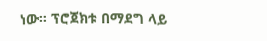ነው። ፕሮጀክቱ በማደግ ላይ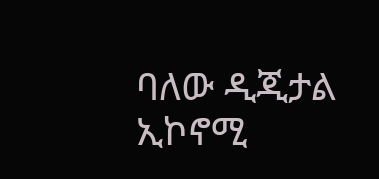ባለው ዲጂታል ኢኮኖሚ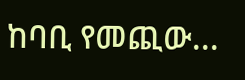ከባቢ የመጪው...